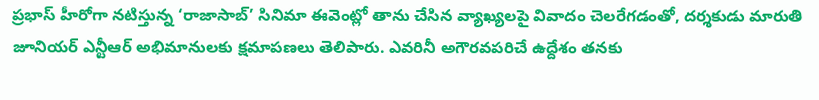ప్రభాస్ హీరోగా నటిస్తున్న ‘రాజాసాబ్’ సినిమా ఈవెంట్లో తాను చేసిన వ్యాఖ్యలపై వివాదం చెలరేగడంతో, దర్శకుడు మారుతి జూనియర్ ఎన్టీఆర్ అభిమానులకు క్షమాపణలు తెలిపారు. ఎవరినీ అగౌరవపరిచే ఉద్దేశం తనకు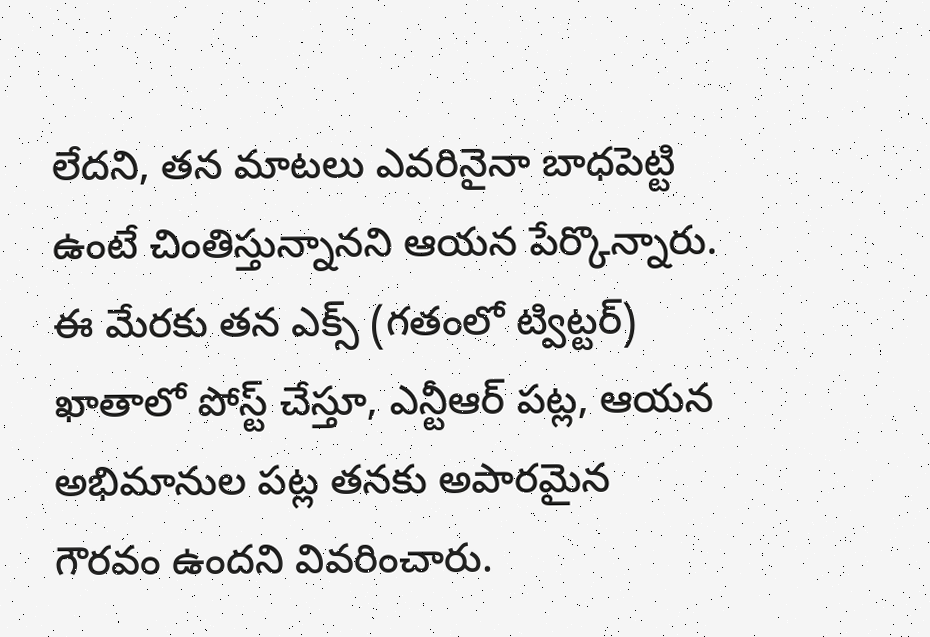లేదని, తన మాటలు ఎవరినైనా బాధపెట్టి ఉంటే చింతిస్తున్నానని ఆయన పేర్కొన్నారు. ఈ మేరకు తన ఎక్స్ (గతంలో ట్విట్టర్) ఖాతాలో పోస్ట్ చేస్తూ, ఎన్టీఆర్ పట్ల, ఆయన అభిమానుల పట్ల తనకు అపారమైన గౌరవం ఉందని వివరించారు.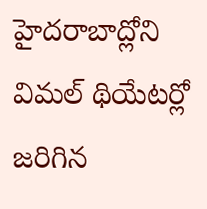హైదరాబాద్లోని విమల్ థియేటర్లో జరిగిన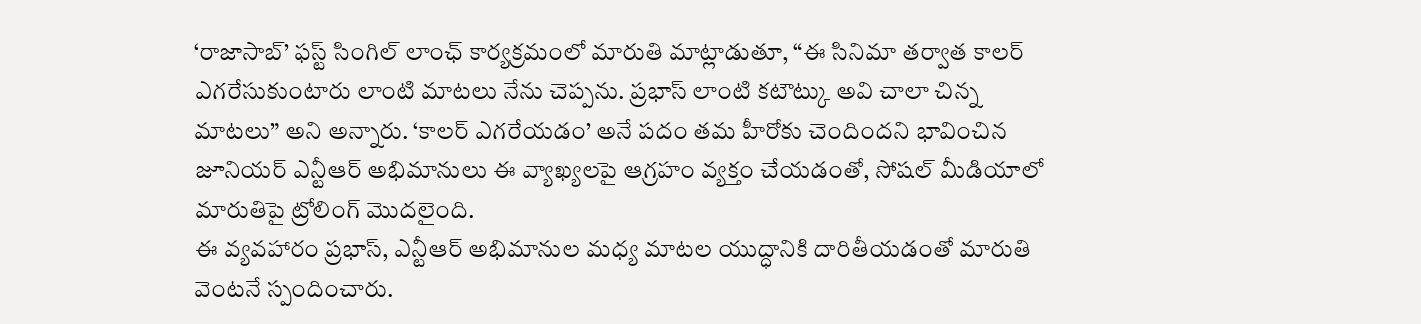‘రాజాసాబ్’ ఫస్ట్ సింగిల్ లాంఛ్ కార్యక్రమంలో మారుతి మాట్లాడుతూ, “ఈ సినిమా తర్వాత కాలర్ ఎగరేసుకుంటారు లాంటి మాటలు నేను చెప్పను. ప్రభాస్ లాంటి కటౌట్కు అవి చాలా చిన్న మాటలు” అని అన్నారు. ‘కాలర్ ఎగరేయడం’ అనే పదం తమ హీరోకు చెందిందని భావించిన జూనియర్ ఎన్టీఆర్ అభిమానులు ఈ వ్యాఖ్యలపై ఆగ్రహం వ్యక్తం చేయడంతో, సోషల్ మీడియాలో మారుతిపై ట్రోలింగ్ మొదలైంది.
ఈ వ్యవహారం ప్రభాస్, ఎన్టీఆర్ అభిమానుల మధ్య మాటల యుద్ధానికి దారితీయడంతో మారుతి వెంటనే స్పందించారు.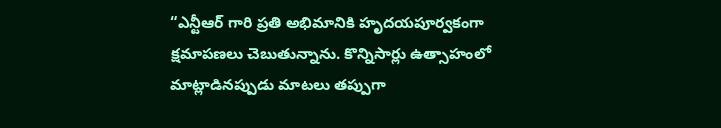“ఎన్టీఆర్ గారి ప్రతి అభిమానికి హృదయపూర్వకంగా క్షమాపణలు చెబుతున్నాను. కొన్నిసార్లు ఉత్సాహంలో మాట్లాడినప్పుడు మాటలు తప్పుగా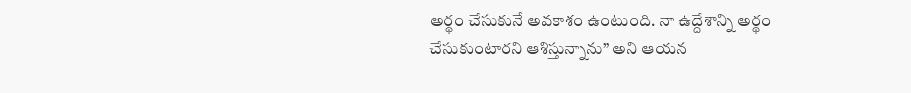అర్థం చేసుకునే అవకాశం ఉంటుంది. నా ఉద్దేశాన్ని అర్థం చేసుకుంటారని ఆశిస్తున్నాను” అని ఆయన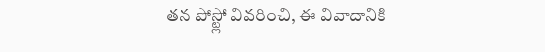తన పోస్ట్లో వివరించి, ఈ వివాదానికి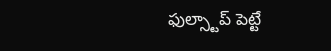ఫుల్స్టాప్ పెట్టే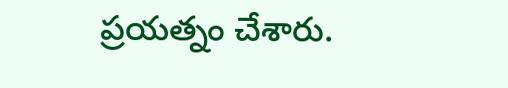ప్రయత్నం చేశారు.